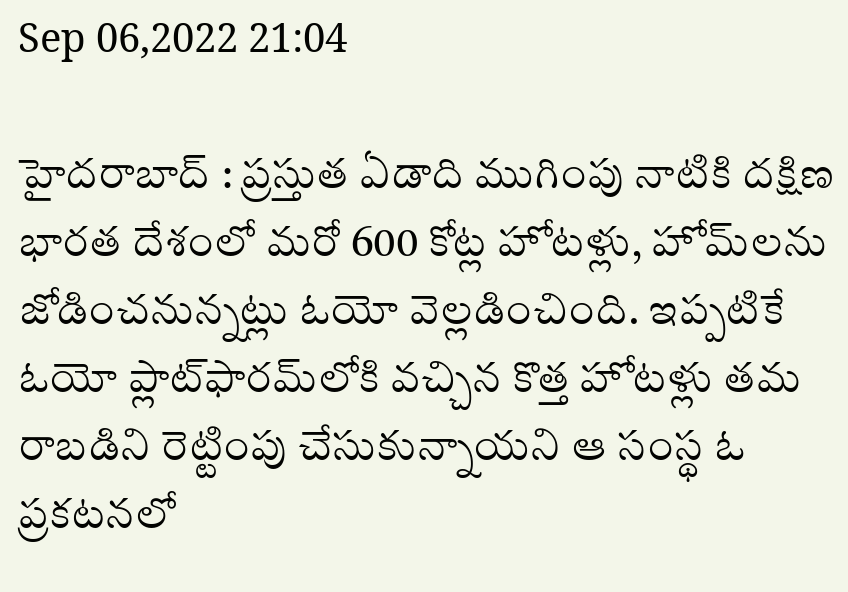Sep 06,2022 21:04

హైదరాబాద్‌ : ప్రస్తుత ఏడాది ముగింపు నాటికి దక్షిణ భారత దేశంలో మరో 600 కోట్ల హోటళ్లు, హోమ్‌లను జోడించనున్నట్లు ఓయో వెల్లడించింది. ఇప్పటికే ఓయో ప్లాట్‌ఫారమ్‌లోకి వచ్చిన కొత్త హోటళ్లు తమ రాబడిని రెట్టింపు చేసుకున్నాయని ఆ సంస్థ ఓ ప్రకటనలో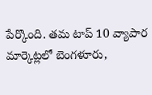పేర్కొంది. తమ టాప్‌ 10 వ్యాపార మార్కెట్లలో బెంగళూరు,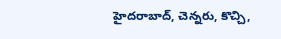హైదరాబాద్‌, చెన్నరు, కొచ్చి,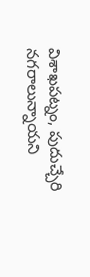విశాఖపట్నం, పుదుచ్చేరి నగరాలున్నాయని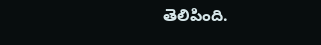తెలిపింది.